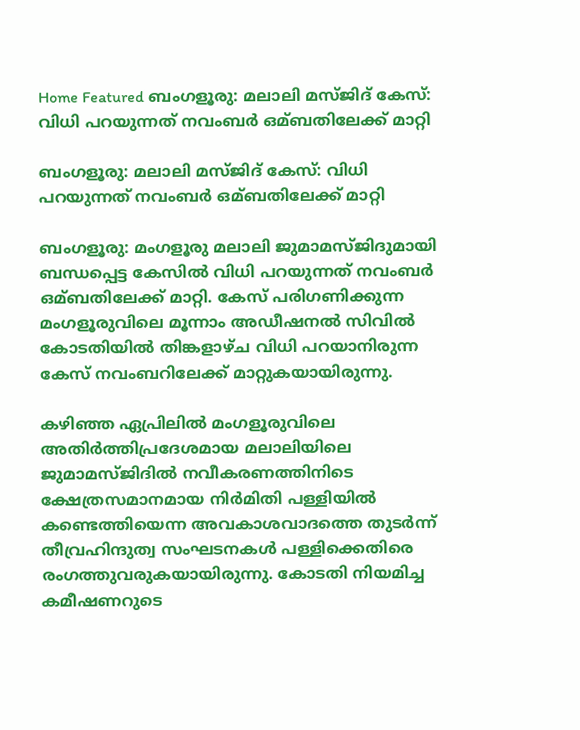Home Featured ബംഗളൂരു: മലാലി മസ്ജിദ് കേസ്: വിധി പറയുന്നത് നവംബര്‍ ഒമ്ബതിലേക്ക് മാറ്റി

ബംഗളൂരു: മലാലി മസ്ജിദ് കേസ്: വിധി പറയുന്നത് നവംബര്‍ ഒമ്ബതിലേക്ക് മാറ്റി

ബംഗളൂരു: മംഗളൂരു മലാലി ജുമാമസ്ജിദുമായി ബന്ധപ്പെട്ട കേസില്‍ വിധി പറയുന്നത് നവംബര്‍ ഒമ്ബതിലേക്ക് മാറ്റി. കേസ് പരിഗണിക്കുന്ന മംഗളൂരുവിലെ മൂന്നാം അഡീഷനല്‍ സിവില്‍ കോടതിയില്‍ തിങ്കളാഴ്ച വിധി പറയാനിരുന്ന കേസ് നവംബറിലേക്ക് മാറ്റുകയായിരുന്നു.

കഴിഞ്ഞ ഏപ്രിലില്‍ മംഗളൂരുവിലെ അതിര്‍ത്തിപ്രദേശമായ മലാലിയിലെ ജുമാമസ്ജിദില്‍ നവീകരണത്തിനിടെ ക്ഷേത്രസമാനമായ നിര്‍മിതി പള്ളിയില്‍ കണ്ടെത്തിയെന്ന അവകാശവാദത്തെ തുടര്‍ന്ന് തീവ്രഹിന്ദുത്വ സംഘടനകള്‍ പള്ളിക്കെതിരെ രംഗത്തുവരുകയായിരുന്നു. കോടതി നിയമിച്ച കമീഷണറുടെ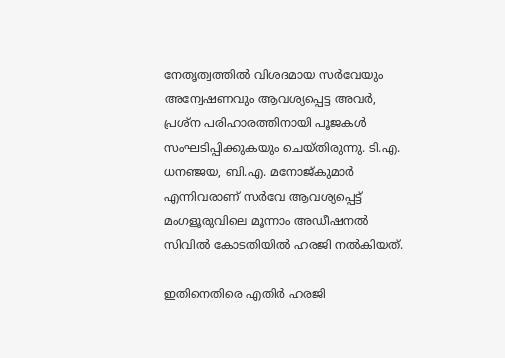നേതൃത്വത്തില്‍ വിശദമായ സര്‍വേയും അന്വേഷണവും ആവശ്യപ്പെട്ട അവര്‍, പ്രശ്ന പരിഹാരത്തിനായി പൂജകള്‍ സംഘടിപ്പിക്കുകയും ചെയ്തിരുന്നു. ടി.എ. ധനഞ്ജയ, ബി.എ. മനോജ്കുമാര്‍ എന്നിവരാണ് സര്‍വേ ആവശ്യപ്പെട്ട് മംഗളൂരുവിലെ മൂന്നാം അഡീഷനല്‍ സിവില്‍ കോടതിയില്‍ ഹരജി നല്‍കിയത്.

ഇതിനെതിരെ എതിര്‍ ഹരജി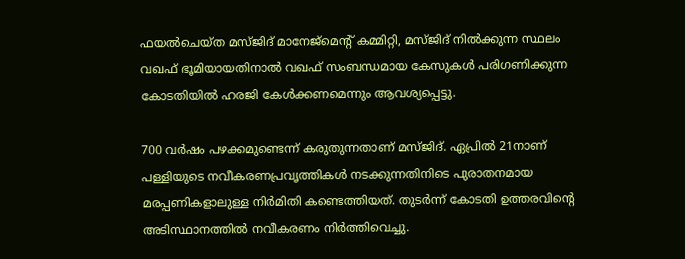ഫയല്‍ചെയ്ത മസ്ജിദ് മാനേജ്മെന്റ് കമ്മിറ്റി, മസ്ജിദ് നില്‍ക്കുന്ന സ്ഥലം വഖഫ് ഭൂമിയായതിനാല്‍ വഖഫ് സംബന്ധമായ കേസുകള്‍ പരിഗണിക്കുന്ന കോടതിയില്‍ ഹരജി കേള്‍ക്കണമെന്നും ആവശ്യപ്പെട്ടു.

700 വര്‍ഷം പഴക്കമുണ്ടെന്ന് കരുതുന്നതാണ് മസ്ജിദ്. ഏപ്രില്‍ 21നാണ് പള്ളിയുടെ നവീകരണപ്രവൃത്തികള്‍ നടക്കുന്നതിനിടെ പുരാതനമായ മരപ്പണികളാലുള്ള നിര്‍മിതി കണ്ടെത്തിയത്. തുടര്‍ന്ന് കോടതി ഉത്തരവിന്റെ അടിസ്ഥാനത്തില്‍ നവീകരണം നിര്‍ത്തിവെച്ചു.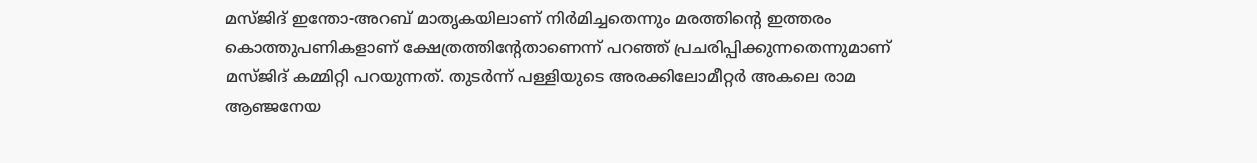മസ്ജിദ് ഇന്തോ-അറബ് മാതൃകയിലാണ് നിര്‍മിച്ചതെന്നും മരത്തിന്റെ ഇത്തരം കൊത്തുപണികളാണ് ക്ഷേത്രത്തിന്റേതാണെന്ന് പറഞ്ഞ് പ്രചരിപ്പിക്കുന്നതെന്നുമാണ് മസ്ജിദ് കമ്മിറ്റി പറയുന്നത്. തുടര്‍ന്ന് പള്ളിയുടെ അരക്കിലോമീറ്റര്‍ അകലെ രാമ ആഞ്ജനേയ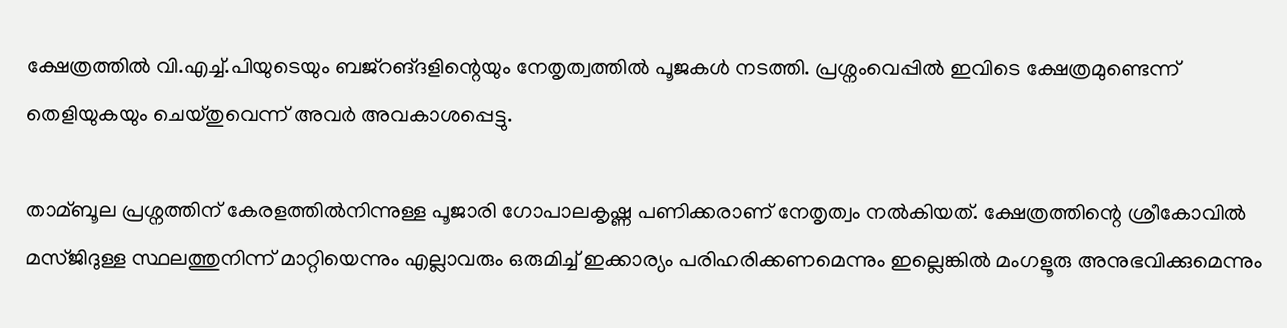ക്ഷേത്രത്തില്‍ വി.എച്ച്‌.പിയുടെയും ബജ്റങ്ദളിന്റെയും നേതൃത്വത്തില്‍ പൂജകള്‍ നടത്തി. പ്രശ്നംവെപ്പില്‍ ഇവിടെ ക്ഷേത്രമുണ്ടെന്ന് തെളിയുകയും ചെയ്തുവെന്ന് അവര്‍ അവകാശപ്പെട്ടു.

താമ്ബൂല പ്രശ്നത്തിന് കേരളത്തില്‍നിന്നുള്ള പൂജാരി ഗോപാലകൃഷ്ണ പണിക്കരാണ് നേതൃത്വം നല്‍കിയത്. ക്ഷേത്രത്തിന്റെ ശ്രീകോവില്‍ മസ്ജിദുള്ള സ്ഥലത്തുനിന്ന് മാറ്റിയെന്നും എല്ലാവരും ഒരുമിച്ച്‌ ഇക്കാര്യം പരിഹരിക്കണമെന്നും ഇല്ലെങ്കില്‍ മംഗളൂരു അനുഭവിക്കുമെന്നും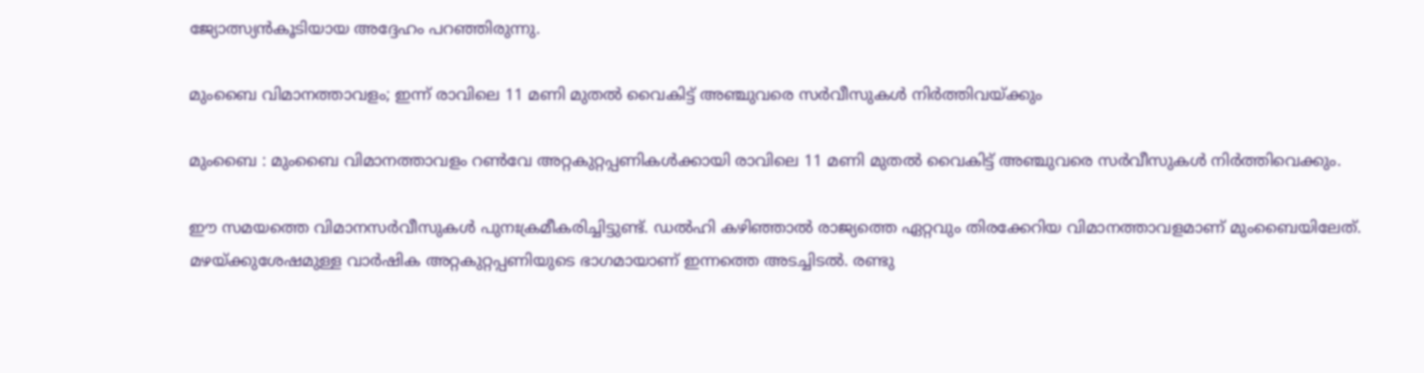ജ്യോത്സ്യന്‍കൂടിയായ അദ്ദേഹം പറഞ്ഞിരുന്നു.

മുംബൈ വിമാനത്താവളം; ഇന്ന് രാവിലെ 11 മണി മുതല്‍ വൈകിട്ട് അഞ്ചുവരെ സര്‍വീസുകള്‍ നിര്‍ത്തിവയ്ക്കും

മുംബൈ : മുംബൈ വിമാനത്താവളം റണ്‍വേ അറ്റകുറ്റപ്പണികള്‍ക്കായി രാവിലെ 11 മണി മുതല്‍ വൈകിട്ട് അഞ്ചുവരെ സര്‍വീസുകള്‍ നിര്‍ത്തിവെക്കും.

ഈ സമയത്തെ വിമാനസര്‍വീസുകള്‍ പുനഃക്രമീകരിച്ചിട്ടുണ്ട്. ഡല്‍ഹി കഴിഞ്ഞാല്‍ രാജ്യത്തെ ഏറ്റവും തിരക്കേറിയ വിമാനത്താവളമാണ് മുംബൈയിലേത്. മഴയ്ക്കുശേഷമുള്ള വാര്‍ഷിക അറ്റകുറ്റപ്പണിയുടെ ഭാഗമായാണ് ഇന്നത്തെ അടച്ചിടല്‍. രണ്ടു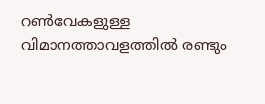റണ്‍വേകളുള്ള വിമാനത്താവളത്തില്‍ രണ്ടും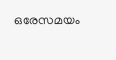ഒരേസമയം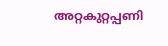അറ്റകുറ്റപ്പണി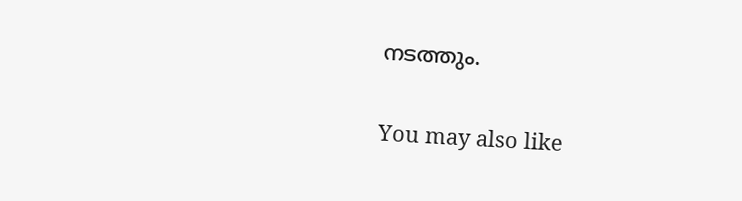നടത്തും.

You may also like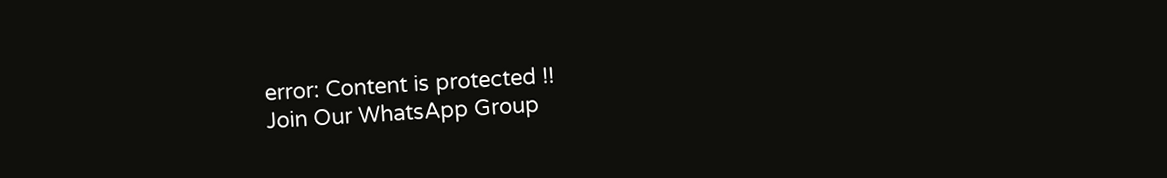error: Content is protected !!
Join Our WhatsApp Group